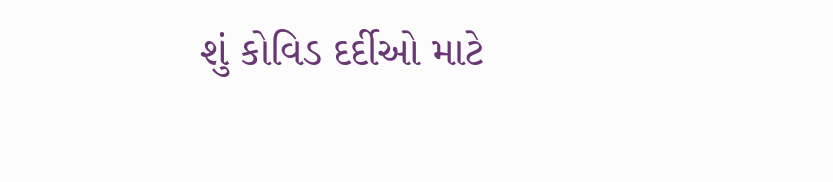શું કોવિડ દર્દીઓ માટે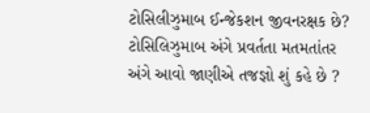ટોસિલીઝુમાબ ઈન્જેકશન જીવનરક્ષક છે?
ટોસિલિઝુમાબ અંગે પ્રવર્તતા મતમતાંતર અંગે આવો જાણીએ તજજ્ઞો શું કહે છે ?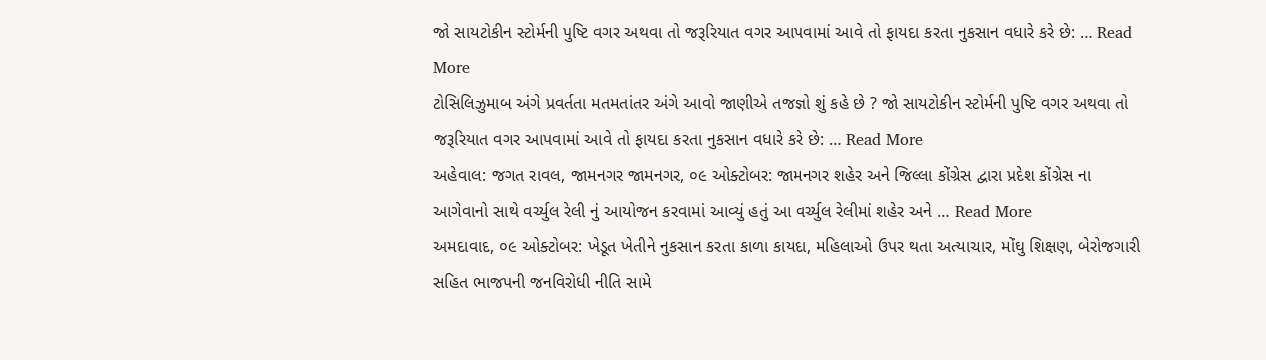જો સાયટોકીન સ્ટોર્મની પુષ્ટિ વગર અથવા તો જરૂરિયાત વગર આપવામાં આવે તો ફાયદા કરતા નુકસાન વધારે કરે છે: … Read More
ટોસિલિઝુમાબ અંગે પ્રવર્તતા મતમતાંતર અંગે આવો જાણીએ તજજ્ઞો શું કહે છે ? જો સાયટોકીન સ્ટોર્મની પુષ્ટિ વગર અથવા તો જરૂરિયાત વગર આપવામાં આવે તો ફાયદા કરતા નુકસાન વધારે કરે છે: … Read More
અહેવાલ: જગત રાવલ, જામનગર જામનગર, ૦૯ ઓક્ટોબર: જામનગર શહેર અને જિલ્લા કોંગ્રેસ દ્વારા પ્રદેશ કોંગ્રેસ ના આગેવાનો સાથે વર્ચ્યુલ રેલી નું આયોજન કરવામાં આવ્યું હતું આ વર્ચ્યુલ રેલીમાં શહેર અને … Read More
અમદાવાદ, ૦૯ ઓક્ટોબર: ખેડૂત ખેતીને નુકસાન કરતા કાળા કાયદા, મહિલાઓ ઉપર થતા અત્યાચાર, મોંઘુ શિક્ષણ, બેરોજગારી સહિત ભાજપની જનવિરોધી નીતિ સામે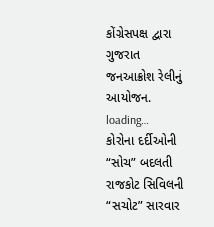કોંગ્રેસપક્ષ દ્વારા ગુજરાત જનઆક્રોશ રેલીનું આયોજન. loading…
કોરોના દર્દીઓની “સોચ” બદલતી રાજકોટ સિવિલની “સચોટ” સારવાર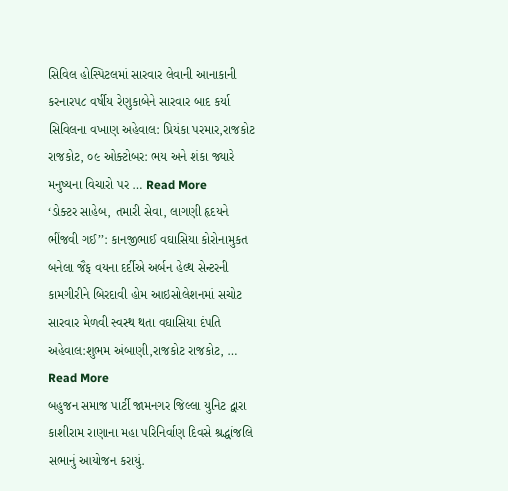સિવિલ હોસ્પિટલમાં સારવાર લેવાની આનાકાની કરનાર૫૮ વર્ષીય રેણુકાબેને સારવાર બાદ કર્યા સિવિલના વખાણ અહેવાલ: પ્રિયંકા પરમાર,રાજકોટ રાજકોટ, ૦૯ ઓક્ટોબર: ભય અને શંકા જ્યારે મનુષ્યના વિચારો પર … Read More
‘ડોક્ટર સાહેબ, તમારી સેવા, લાગણી હૃદયને ભીંજવી ગઈ’’: કાનજીભાઈ વઘાસિયા કોરોનામુકત બનેલા જૈફ વયના દર્દીએ અર્બન હેલ્થ સેન્ટરની કામગીરીને બિરદાવી હોમ આઇસોલેશનમાં સચોટ સારવાર મેળવી સ્વસ્થ થતા વઘાસિયા દંપતિ અહેવાલ:શુભમ અંબાણી,રાજકોટ રાજકોટ, … Read More
બહુજન સમાજ પાર્ટી જામનગર જિલ્લા યુનિટ દ્વારા કાશીરામ રાણાના મહા પરિનિર્વાણ દિવસે શ્રદ્ધાંજલિ સભાનું આયોજન કરાયું.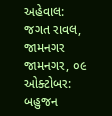અહેવાલ: જગત રાવલ, જામનગર જામનગર, ૦૯ ઓક્ટોબર: બહુજન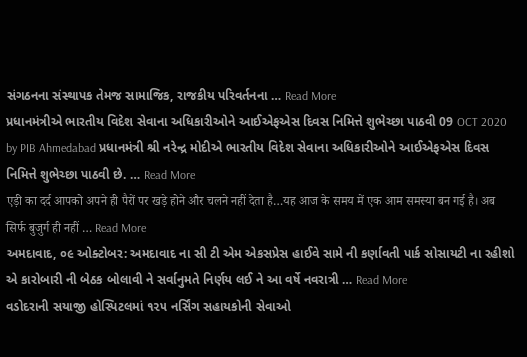સંગઠનના સંસ્થાપક તેમજ સામાજિક, રાજકીય પરિવર્તનના … Read More
પ્રધાનમંત્રીએ ભારતીય વિદેશ સેવાના અધિકારીઓને આઈએફએસ દિવસ નિમિત્તે શુભેચ્છા પાઠવી 09 OCT 2020 by PIB Ahmedabad પ્રધાનમંત્રી શ્રી નરેન્દ્ર મોદીએ ભારતીય વિદેશ સેવાના અધિકારીઓને આઈએફએસ દિવસ નિમિત્તે શુભેચ્છા પાઠવી છે. … Read More
एड़ी का दर्द आपको अपने ही पैरों पर खड़े होने और चलने नहीं देता है…यह आज के समय में एक आम समस्या बन गई है। अब सिर्फ बुजुर्ग ही नहीं … Read More
અમદાવાદ, ૦૯ ઓક્ટોબર: અમદાવાદ ના સી ટી એમ એકસપ્રેસ હાઈવે સામે ની કર્ણાવતી પાર્ક સોસાયટી ના રહીશો એ કારોબારી ની બેઠક બોલાવી ને સર્વાનુમતે નિર્ણય લઈ ને આ વર્ષે નવરાત્રી … Read More
વડોદરાની સયાજી હોસ્પિટલમાં ૧૨૫ નર્સિંગ સહાયકોની સેવાઓ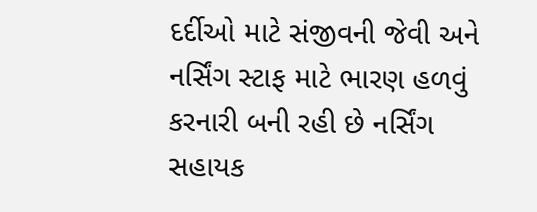દર્દીઓ માટે સંજીવની જેવી અને નર્સિંગ સ્ટાફ માટે ભારણ હળવું કરનારી બની રહી છે નર્સિંગ સહાયક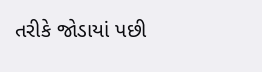તરીકે જોડાયાં પછી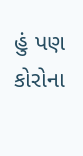હું પણ કોરોના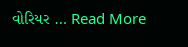વોરિયર … Read More